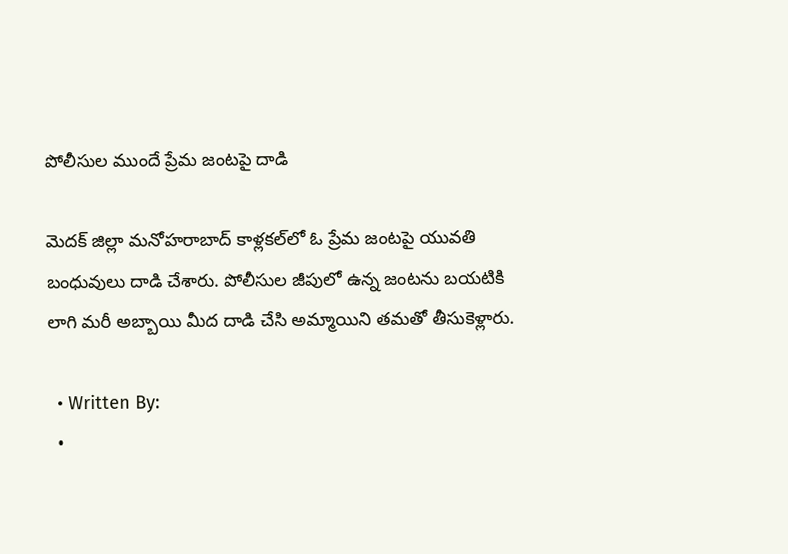పోలీసుల ముందే ప్రేమ జంటపై దాడి

మెదక్‌ జిల్లా మనోహరాబాద్‌ కాళ్లకల్‌లో ఓ ప్రేమ జంటపై యువతి బంధువులు దాడి చేశారు. పోలీసుల జీపులో ఉన్న జంటను బయటికి లాగి మరీ అబ్బాయి మీద దాడి చేసి అమ్మాయిని తమతో తీసుకెళ్లారు.

  • Written By:
  •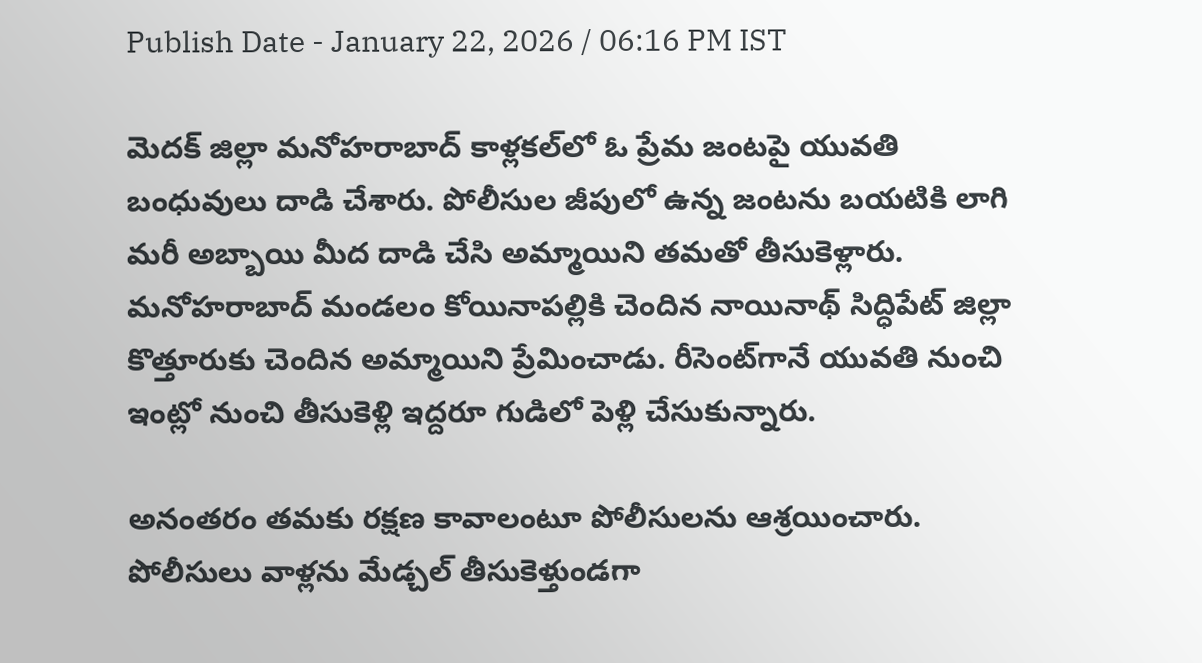Publish Date - January 22, 2026 / 06:16 PM IST

మెదక్‌ జిల్లా మనోహరాబాద్‌ కాళ్లకల్‌లో ఓ ప్రేమ జంటపై యువతి బంధువులు దాడి చేశారు. పోలీసుల జీపులో ఉన్న జంటను బయటికి లాగి మరీ అబ్బాయి మీద దాడి చేసి అమ్మాయిని తమతో తీసుకెళ్లారు. మనోహరాబాద్‌ మండలం కోయినాపల్లికి చెందిన నాయినాథ్‌ సిద్ధిపేట్‌ జిల్లా కొత్తూరుకు చెందిన అమ్మాయిని ప్రేమించాడు. రీసెంట్‌గానే యువతి నుంచి ఇంట్లో నుంచి తీసుకెళ్లి ఇద్దరూ గుడిలో పెళ్లి చేసుకున్నారు.

అనంతరం తమకు రక్షణ కావాలంటూ పోలీసులను ఆశ్రయించారు. పోలీసులు వాళ్లను మేడ్చల్‌ తీసుకెళ్తుండగా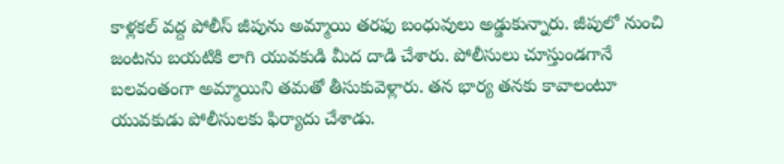కాళ్లకల్‌ వద్ద పోలీస్‌ జీపును అమ్మాయి తరఫు బంధువులు అడ్డుకున్నారు. జీపులో నుంచి జంటను బయటికి లాగి యువకుడి మీద దాడి చేశారు. పోలీసులు చూస్తుండగానే బలవంతంగా అమ్మాయిని తమతో తీసుకువెళ్లారు. తన భార్య తనకు కావాలంటూ యువకుడు పోలీసులకు ఫిర్యాదు చేశాడు.